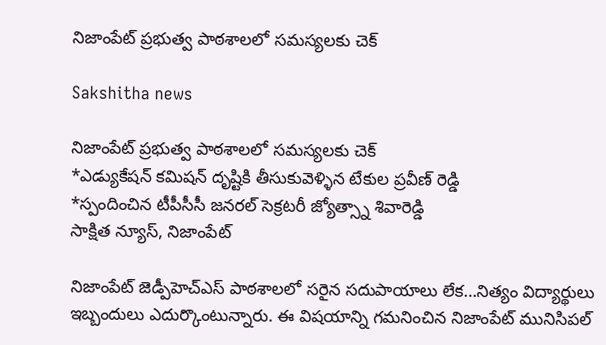నిజాంపేట్ ప్ర‌భుత్వ పాఠ‌శాల‌లో స‌మ‌స్య‌ల‌కు చెక్

Sakshitha news

నిజాంపేట్ ప్ర‌భుత్వ పాఠ‌శాల‌లో స‌మ‌స్య‌ల‌కు చెక్
*ఎడ్యుకేష‌న్ క‌మిష‌న్ దృష్టికి తీసుకువెళ్ళిన టేకుల ప్ర‌వీణ్ రెడ్డి
*స్పందించిన టీపీసీసీ జ‌న‌ర‌ల్ సెక్ర‌ట‌రీ జ్యోత్స్నా శివారెడ్డి
సాక్షిత న్యూస్‌, నిజాంపేట్‌

నిజాంపేట్ జెడ్పీహెచ్ఎస్ పాఠ‌శాల‌లో స‌రైన స‌దుపాయాలు లేక‌…నిత్యం విద్యార్థులు ఇబ్బందులు ఎదుర్కొంటున్నారు. ఈ విష‌యాన్ని గ‌మ‌నించిన నిజాంపేట్ మునిసిపల్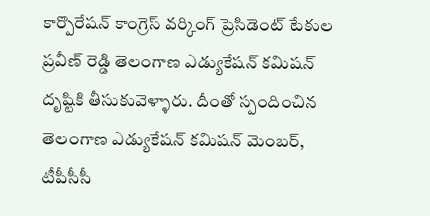కార్పొరేషన్ కాంగ్రెస్ వర్కింగ్ ప్రెసిడెంట్ టేకుల ప్రవీణ్ రెడ్డి తెలంగాణ ఎడ్యుకేష‌న్ క‌మిష‌న్ దృష్టికి తీసుకువెళ్ళారు. దీంతో స్పందించిన తెలంగాణ ఎడ్యుకేష‌న్ క‌మిష‌న్ మెంబ‌ర్‌, టీపీసీసీ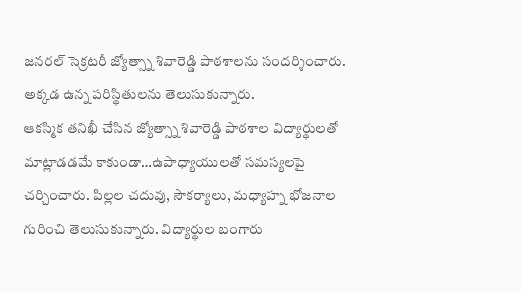జ‌న‌ర‌ల్ సెక్ర‌ట‌రీ జ్యోత్స్నా శివారెడ్డి పాఠ‌శాల‌ను సంద‌ర్శించారు. అక్క‌డ ఉన్న ప‌రిస్థితుల‌ను తెలుసుకున్నారు.
ఆక‌స్మిక తనిఖీ చేసిన జ్యోత్స్నా శివారెడ్డి పాఠ‌శాల విద్యార్థుల‌తో మాట్లాడ‌డ‌మే కాకుండా…ఉపాధ్యాయుల‌తో స‌మ‌స్య‌ల‌పై చ‌ర్చించారు. పిల్ల‌ల చ‌దువు, సౌక‌ర్యాలు, మ‌ధ్యాహ్న భోజ‌నాల గురించి తెలుసుకున్నారు. విద్యార్థుల బంగారు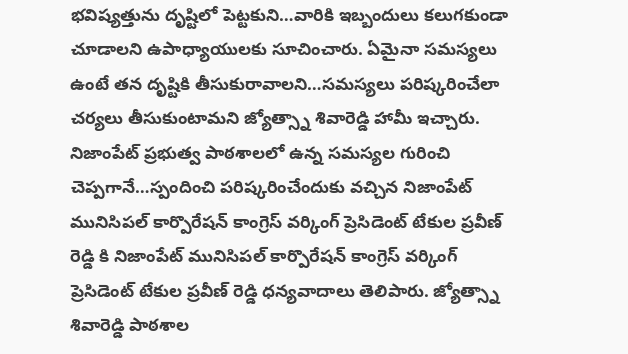భ‌విష్య‌త్తును దృష్టిలో పెట్ట‌కుని…వారికి ఇబ్బందులు క‌లుగ‌కుండా చూడాల‌ని ఉపాధ్యాయుల‌కు సూచించారు. ఏమైనా స‌మ‌స్య‌లు ఉంటే త‌న దృష్టికి తీసుకురావాల‌ని…స‌మ‌స్య‌లు ప‌రిష్క‌రించేలా చ‌ర్య‌లు తీసుకుంటామ‌ని జ్యోత్స్నా శివారెడ్డి హామీ ఇచ్చారు.
నిజాంపేట్ ప్ర‌భుత్వ పాఠ‌శాల‌లో ఉన్న స‌మ‌స్యల గురించి చెప్ప‌గానే…స్పందించి ప‌రిష్క‌రించేందుకు వ‌చ్చిన నిజాంపేట్ మునిసిపల్ కార్పొరేషన్ కాంగ్రెస్ వర్కింగ్ ప్రెసిడెంట్ టేకుల ప్రవీణ్ రెడ్డి కి నిజాంపేట్ మునిసిపల్ కార్పొరేషన్ కాంగ్రెస్ వర్కింగ్ ప్రెసిడెంట్ టేకుల ప్రవీణ్ రెడ్డి ధ‌న్య‌వాదాలు తెలిపారు. జ్యోత్స్నా శివారెడ్డి పాఠ‌శాల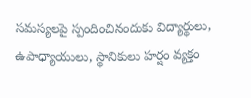స‌మ‌స్య‌ల‌పై స్పందించినందుకు విద్యార్థులు, ఉపాధ్యాయులు, స్థానికులు హ‌ర్షం వ్య‌క్తం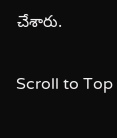చేశారు.

Scroll to Top